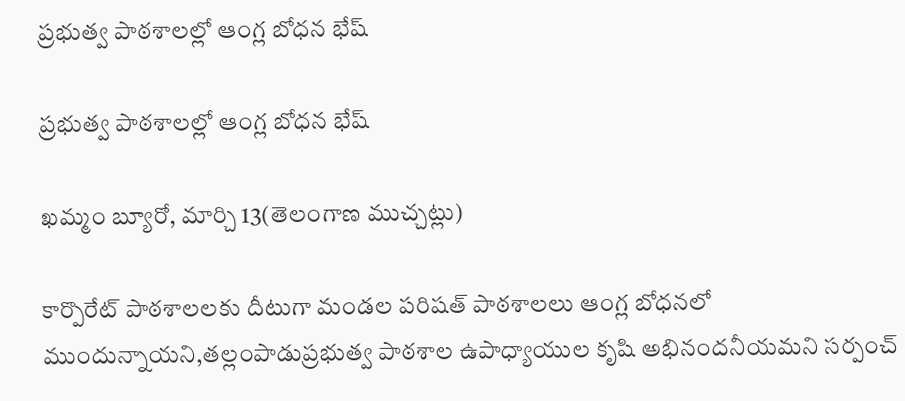ప్రభుత్వ పాఠశాలల్లో ఆంగ్ల బోధన భేష్

ప్రభుత్వ పాఠశాలల్లో ఆంగ్ల బోధన భేష్

ఖమ్మం బ్యూరో, మార్చి 13(తెలంగాణ ముచ్చట్లు)

కార్పొరేట్ పాఠశాలలకు దీటుగా మండల పరిషత్ పాఠశాలలు ఆంగ్ల బోధనలో ముందున్నాయని,తల్లంపాడుప్రభుత్వ పాఠశాల ఉపాధ్యాయుల కృషి అభినందనీయమని సర్పంచ్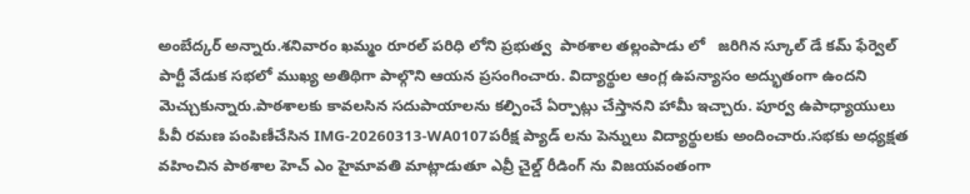అంబేద్కర్ అన్నారు.శనివారం ఖమ్మం రూరల్ పరిధి లోని ప్రభుత్వ  పాఠశాల తల్లంపాడు లో   జరిగిన స్కూల్ డే కమ్ ఫేర్వెల్ పార్టీ వేడుక సభలో ముఖ్య అతిథిగా పాల్గొని ఆయన ప్రసంగించారు. విద్యార్థుల ఆంగ్ల ఉపన్యాసం అద్భుతంగా ఉందని మెచ్చుకున్నారు.పాఠశాలకు కావలసిన సదుపాయాలను కల్పించే ఏర్పాట్లు చేస్తానని హామీ ఇచ్చారు. పూర్వ ఉపాధ్యాయులు పీవీ రమణ పంపిణీచేసిన IMG-20260313-WA0107పరీక్ష ప్యాడ్ లను పెన్నులు విద్యార్థులకు అందించారు.సభకు అధ్యక్షత వహించిన పాఠశాల హెచ్ ఎం హైమావతి మాట్లాడుతూ ఎవ్రీ చైల్డ్ రీడింగ్ ను విజయవంతంగా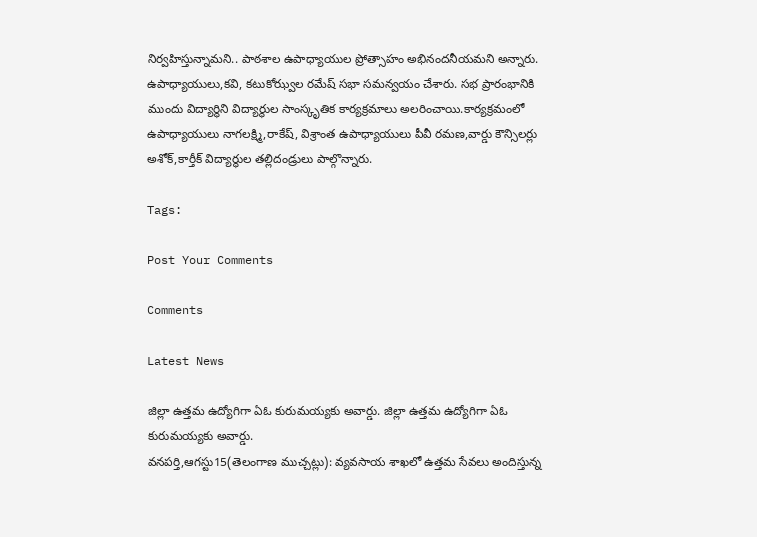నిర్వహిస్తున్నామని.. పాఠశాల ఉపాధ్యాయుల ప్రోత్సాహం అభినందనీయమని అన్నారు. ఉపాధ్యాయులు,కవి, కటుకోఝ్వల రమేష్ సభా సమన్వయం చేశారు. సభ ప్రారంభానికి ముందు విద్యార్థిని విద్యార్థుల సాంస్కృతిక కార్యక్రమాలు అలరించాయి.కార్యక్రమంలో ఉపాధ్యాయులు నాగలక్ష్మి,రాకేష్, విశ్రాంత ఉపాధ్యాయులు పీవీ రమణ,వార్డు కౌన్సిలర్లు అశోక్,కార్తీక్ విద్యార్థుల తల్లిదండ్రులు పాల్గొన్నారు.

Tags:

Post Your Comments

Comments

Latest News

జిల్లా ఉత్తమ ఉద్యోగిగా ఏఓ కురుమయ్యకు అవార్డు. జిల్లా ఉత్తమ ఉద్యోగిగా ఏఓ కురుమయ్యకు అవార్డు.
వనపర్తి,ఆగస్టు15(తెలంగాణ ముచ్చట్లు): వ్యవసాయ శాఖలో ఉత్తమ సేవలు అందిస్తున్న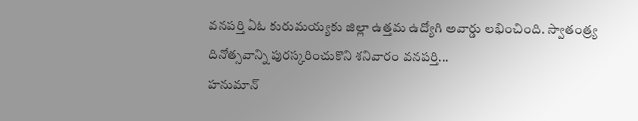వనపర్తి ఏఓ కురుమయ్యకు జిల్లా ఉత్తమ ఉద్యోగి అవార్డు లభించింది. స్వాతంత్ర్య దినోత్సవాన్ని పురస్కరించుకొని శనివారం వనపర్తి...
హనుమాన్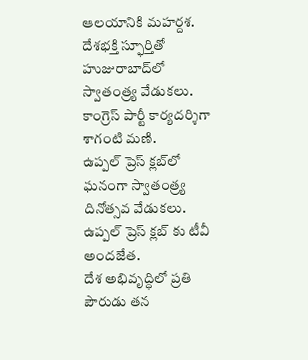ఆలయానికి మహర్దశ.
దేశభక్తి స్ఫూర్తితో హుజురాబాద్‌లో స్వాతంత్ర్య వేడుకలు.
కాంగ్రెస్ పార్టీ కార్యదర్శిగా శాగంటి మణి.
ఉప్పల్ ప్రెస్ క్లబ్‌లో ఘనంగా స్వాతంత్ర్య దినోత్సవ వేడుకలు.
ఉప్పల్ ప్రెస్ క్లబ్‌ కు టీవీ అందజేత.
దేశ అభివృద్ధిలో ప్రతి పౌరుడు తన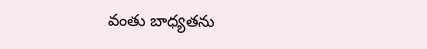వంతు బాధ్యతను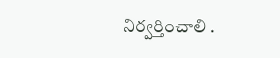నిర్వర్తించాలి .